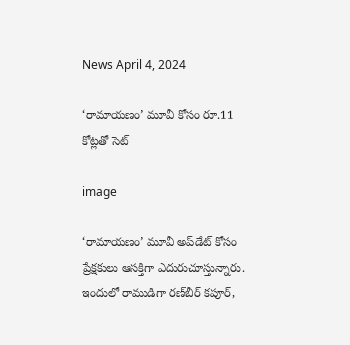News April 4, 2024

‘రామాయణం’ మూవీ కోసం రూ.11 కోట్లతో సెట్‌

image

‘రామాయణం’ మూవీ అప్‌డేట్‌ కోసం ప్రేక్షకులు ఆసక్తిగా ఎదురుచూస్తున్నారు. ఇందులో రాముడిగా రణ్‌బీర్‌ కపూర్‌,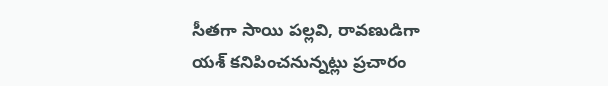సీతగా సాయి పల్లవి, రావణుడిగా యశ్‌ కనిపించనున్నట్లు ప్రచారం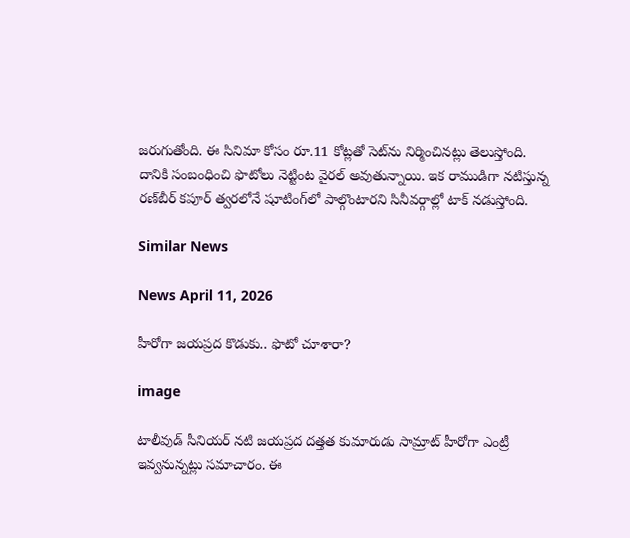జరుగుతోంది. ఈ సినిమా కోసం రూ.11 కోట్లతో సెట్‌ను నిర్మించినట్లు తెలుస్తోంది. దానికి సంబంధించి ఫొటోలు నెట్టింట వైరల్ అవుతున్నాయి. ఇక రాముడిగా న‌టిస్తున్న ర‌ణ్‌బీర్ క‌పూర్ త్వ‌ర‌లోనే షూటింగ్‌లో పాల్గొంటార‌ని సినీవర్గాల్లో టాక్ నడుస్తోంది.

Similar News

News April 11, 2026

హీరోగా జయప్రద కొడుకు.. ఫొటో చూశారా?

image

టాలీవుడ్ సీనియర్ నటి జయప్రద దత్తత కుమారుడు సామ్రాట్ హీరోగా ఎంట్రీ ఇవ్వనున్నట్లు సమాచారం. ఈ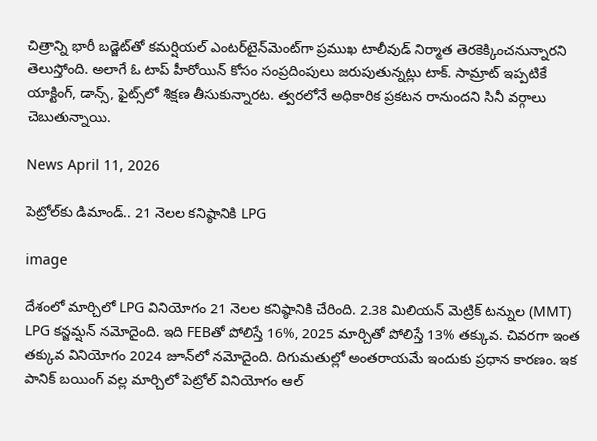చిత్రాన్ని భారీ బడ్జెట్‌తో కమర్షియల్ ఎంటర్‌టైన్‌మెంట్‌గా ప్రముఖ టాలీవుడ్ నిర్మాత తెరకెక్కించనున్నారని తెలుస్తోంది. అలాగే ఓ టాప్ హీరోయిన్‌ కోసం సంప్రదింపులు జరుపుతున్నట్లు టాక్. సామ్రాట్ ఇప్పటికే యాక్టింగ్, డాన్స్, ఫైట్స్‌లో శిక్షణ తీసుకున్నారట. త్వరలోనే అధికారిక ప్రకటన రానుందని సినీ వర్గాలు చెబుతున్నాయి.

News April 11, 2026

పెట్రోల్‌కు డిమాండ్.. 21 నెలల కనిష్ఠానికి LPG

image

దేశంలో మార్చిలో LPG వినియోగం 21 నెలల కనిష్ఠానికి చేరింది. 2.38 మిలియన్ మెట్రిక్ టన్నుల (MMT) LPG కన్జమ్షన్ నమోదైంది. ఇది FEBతో పోలిస్తే 16%, 2025 మార్చితో పోలిస్తే 13% తక్కువ. చివరగా ఇంత తక్కువ వినియోగం 2024 జూన్‌లో నమోదైంది. దిగుమతుల్లో అంతరాయమే ఇందుకు ప్రధాన కారణం. ఇక పానిక్ బయింగ్ వల్ల మార్చిలో పెట్రోల్ వినియోగం ఆల్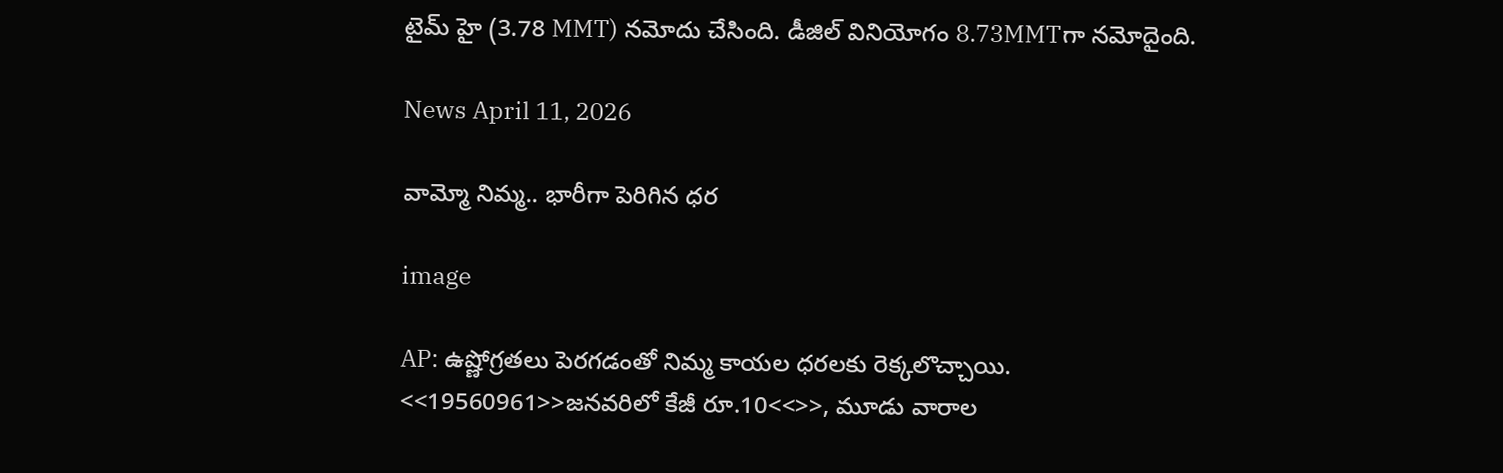టైమ్ హై (3.78 MMT) నమోదు చేసింది. డీజిల్ వినియోగం 8.73MMTగా నమోదైంది.

News April 11, 2026

వామ్మో నిమ్మ.. భారీగా పెరిగిన ధర

image

AP: ఉష్ణోగ్రతలు పెరగడంతో నిమ్మ కాయల ధరలకు రెక్కలొచ్చాయి. <<19560961>>జనవరిలో కేజీ రూ.10<<>>, మూడు వారాల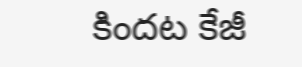కిందట కేజీ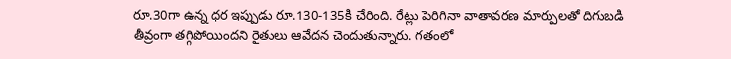రూ.30గా ఉన్న ధర ఇప్పుడు రూ.130-135కి చేరింది. రేట్లు పెరిగినా వాతావరణ మార్పులతో దిగుబడి తీవ్రంగా తగ్గిపోయిందని రైతులు ఆవేదన చెందుతున్నారు. గతంలో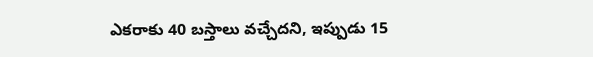ఎకరాకు 40 బస్తాలు వచ్చేదని, ఇప్పుడు 15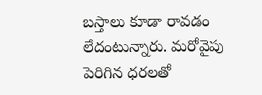బస్తాలు కూడా రావడం లేదంటున్నారు. మరోవైపు పెరిగిన ధరలతో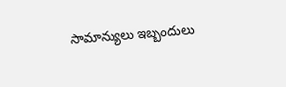సామాన్యులు ఇబ్బందులు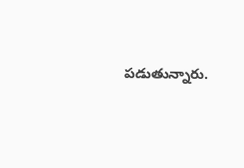పడుతున్నారు.